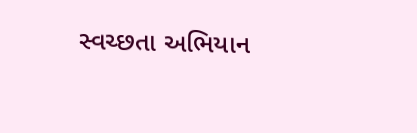સ્વચ્છતા અભિયાન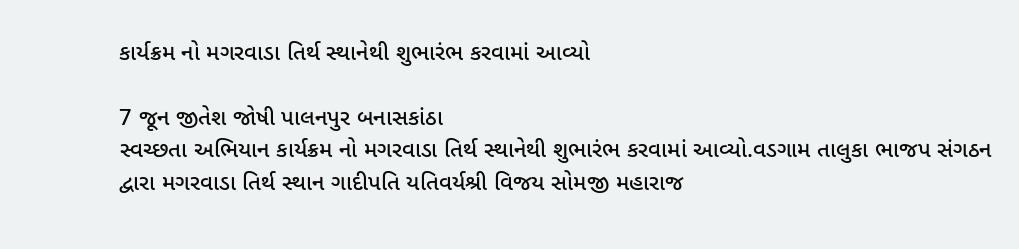કાર્યક્રમ નો મગરવાડા તિર્થ સ્થાનેથી શુભારંભ કરવામાં આવ્યો

7 જૂન જીતેશ જોષી પાલનપુર બનાસકાંઠા
સ્વચ્છતા અભિયાન કાર્યક્રમ નો મગરવાડા તિર્થ સ્થાનેથી શુભારંભ કરવામાં આવ્યો.વડગામ તાલુકા ભાજપ સંગઠન દ્વારા મગરવાડા તિર્થ સ્થાન ગાદીપતિ યતિવર્યશ્રી વિજય સોમજી મહારાજ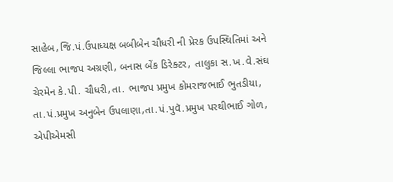સાહેબ,જિ.પં.ઉપાધ્યક્ષ બબીબેન ચૌધરી ની પ્રેરક ઉપસ્થિતિમાં અને જિલ્લા ભાજપ અગ્રણી, બનાસ બેંક ડિરેક્ટર, તાલુકા સ.ખ.વે.સંઘ ચેરમેન કે.પી. ચૌધરી,તા. ભાજપ પ્રમુખ કોમરાજભાઈ ભુતડીયા, તા.પં.પ્રમુખ અનુબેન ઉપલાણા,તા.પં.પુવૅ.પ્રમુખ પરથીભાઈ ગોળ, એપીએમસી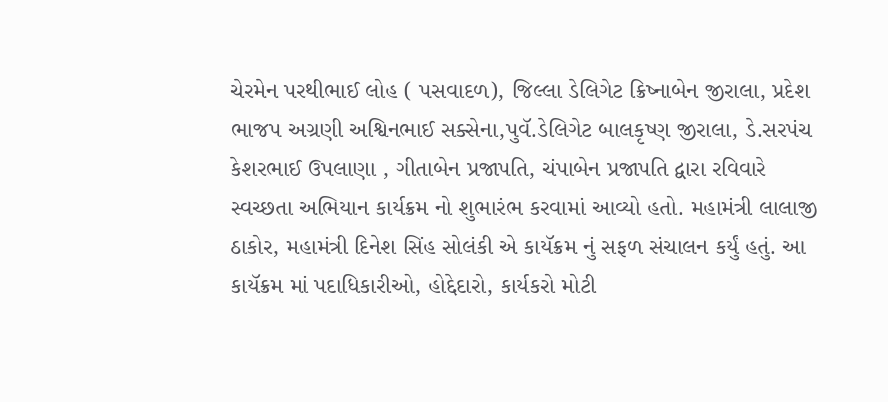ચેરમેન પરથીભાઈ લોહ ( પસવાદળ), જિલ્લા ડેલિગેટ ક્રિષ્નાબેન જીરાલા, પ્રદેશ ભાજપ અગ્રણી અશ્વિનભાઈ સક્સેના,પુવૅ.ડેલિગેટ બાલકૃષ્ણ જીરાલા, ડે.સરપંચ કેશરભાઈ ઉપલાણા , ગીતાબેન પ્રજાપતિ, ચંપાબેન પ્રજાપતિ દ્વારા રવિવારે
સ્વચ્છતા અભિયાન કાર્યક્રમ નો શુભારંભ કરવામાં આવ્યો હતો. મહામંત્રી લાલાજી ઠાકોર, મહામંત્રી દિનેશ સિંહ સોલંકી એ કાયૅક્રમ નું સફળ સંચાલન કર્યું હતું. આ કાયૅક્રમ માં પદાધિકારીઓ, હોદ્દેદારો, કાર્યકરો મોટી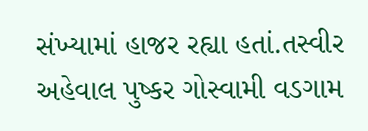સંખ્યામાં હાજર રહ્યા હતાં.તસ્વીર અહેવાલ પુષ્કર ગોસ્વામી વડગામ